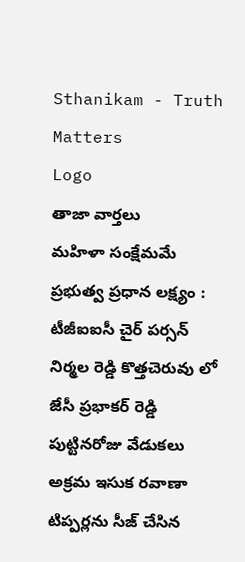Sthanikam - Truth Matters
Logo
తాజా వార్తలు
మహిళా సంక్షేమమే ప్రభుత్వ ప్రధాన లక్ష్యం : టీజీఐఐసీ చైర్ పర్సన్ నిర్మల రెడ్డి కొత్తచెరువు లో జేసీ ప్రభాకర్ రెడ్డి పుట్టినరోజు వేడుకలు అక్రమ ఇసుక రవాణా టిప్పర్లను సీజ్ చేసిన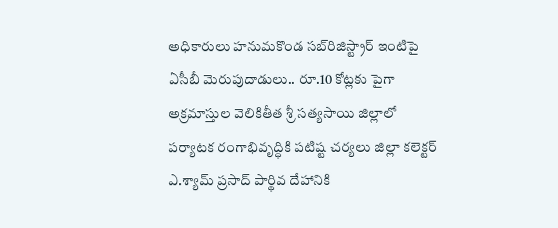అధికారులు హనుమకొండ సబ్‌రిజిస్ట్రార్ ఇంటిపై ఏసీబీ మెరుపుదాడులు.. రూ.10 కోట్లకు పైగా అక్రమాస్తుల వెలికితీత శ్రీ సత్యసాయి జిల్లాలో పర్యాటక రంగాభివృద్ధికి పటిష్ట చర్యలు జిల్లా కలెక్టర్ ఎ.శ్యామ్ ప్రసాద్ పార్థివ దేహానికి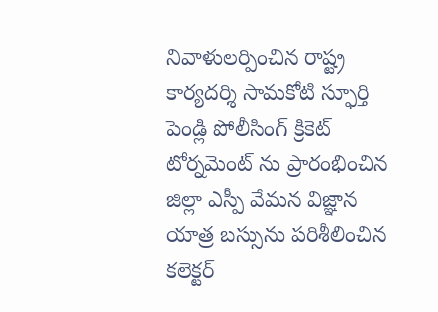నివాళులర్పించిన రాష్ట్ర కార్యదర్శి సామకోటి స్ఫూర్తి పెండ్లి పోలీసింగ్ క్రికెట్ టోర్నమెంట్ ను ప్రారంభించిన జిల్లా ఎస్పీ వేమన విజ్ఞాన యాత్ర బస్సును పరిశీలించిన కలెక్టర్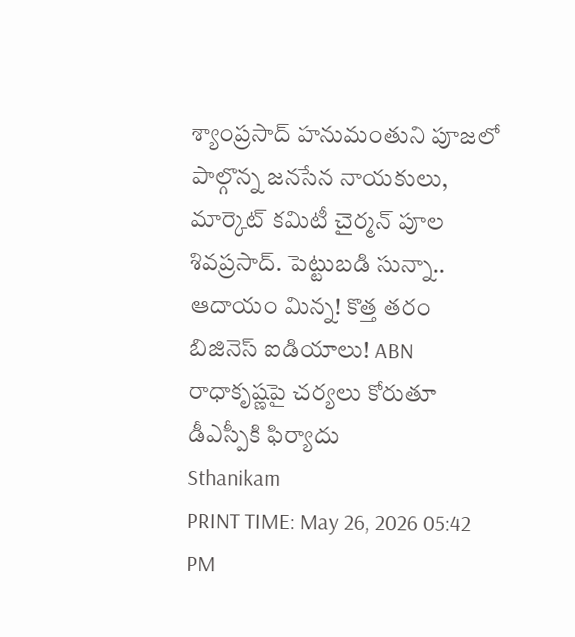శ్యాంప్రసాద్ హనుమంతుని పూజలో పాల్గొన్న జనసేన నాయకులు, మార్కెట్ కమిటీ చైర్మన్ పూల శివప్రసాద్. పెట్టుబడి సున్నా.. ఆదాయం మిన్న! కొత్త తరం బిజినెస్ ఐడియాలు! ABN రాధాకృష్ణపై చర్యలు కోరుతూ డీఎస్పీకి ఫిర్యాదు
Sthanikam
PRINT TIME: May 26, 2026 05:42 PM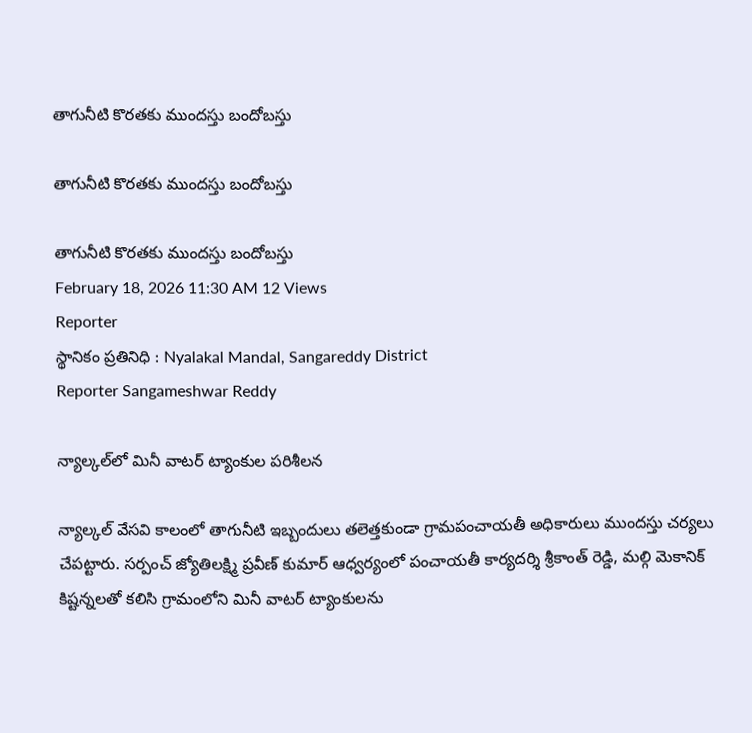తాగునీటి కొరతకు ముందస్తు బందోబస్తు

తాగునీటి కొరతకు ముందస్తు బందోబస్తు

తాగునీటి కొరతకు ముందస్తు బందోబస్తు
February 18, 2026 11:30 AM 12 Views
Reporter
స్థానికం ప్రతినిధి : Nyalakal Mandal, Sangareddy District
Reporter Sangameshwar Reddy

న్యాల్కల్‌లో మినీ వాటర్ ట్యాంకుల పరిశీలన

న్యాల్కల్ వేసవి కాలంలో తాగునీటి ఇబ్బందులు తలెత్తకుండా గ్రామపంచాయతీ అధికారులు ముందస్తు చర్యలు చేపట్టారు. సర్పంచ్ జ్యోతిలక్ష్మి ప్రవీణ్ కుమార్ ఆధ్వర్యంలో పంచాయతీ కార్యదర్శి శ్రీకాంత్ రెడ్డి, మల్గి మెకానిక్ కిష్టన్నలతో కలిసి గ్రామంలోని మినీ వాటర్ ట్యాంకులను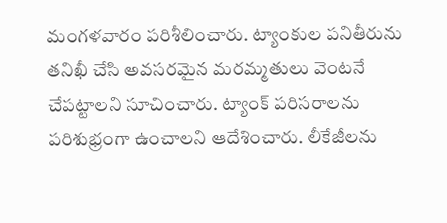మంగళవారం పరిశీలించారు. ట్యాంకుల పనితీరును తనిఖీ చేసి అవసరమైన మరమ్మతులు వెంటనే చేపట్టాలని సూచించారు. ట్యాంక్ పరిసరాలను పరిశుభ్రంగా ఉంచాలని ఆదేశించారు. లీకేజీలను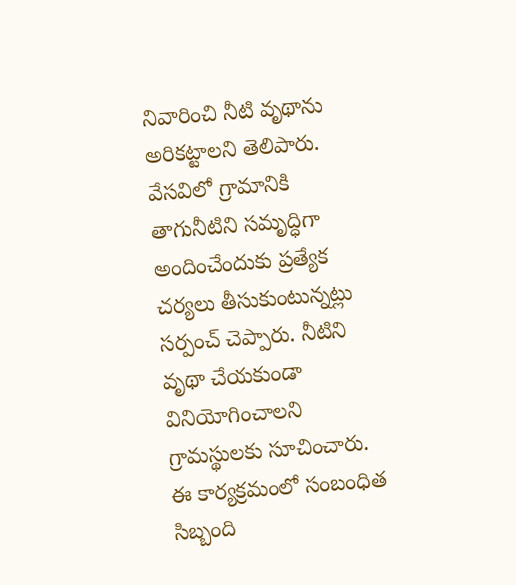నివారించి నీటి వృథాను అరికట్టాలని తెలిపారు. వేసవిలో గ్రామానికి తాగునీటిని సమృద్ధిగా అందించేందుకు ప్రత్యేక చర్యలు తీసుకుంటున్నట్లు సర్పంచ్ చెప్పారు. నీటిని వృథా చేయకుండా వినియోగించాలని గ్రామస్థులకు సూచించారు. ఈ కార్యక్రమంలో సంబంధిత సిబ్బంది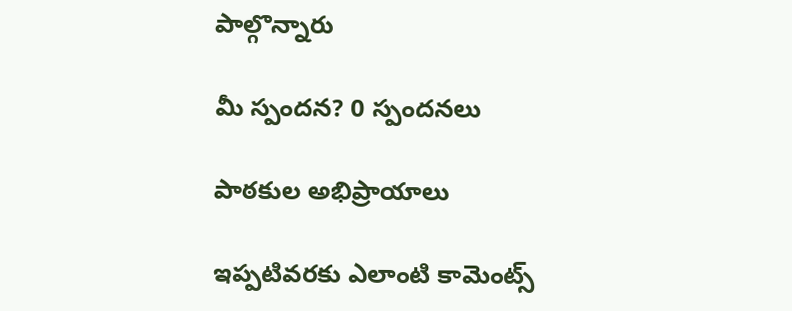పాల్గొన్నారు

మీ స్పందన? 0 స్పందనలు

పాఠకుల అభిప్రాయాలు

ఇప్పటివరకు ఎలాంటి కామెంట్స్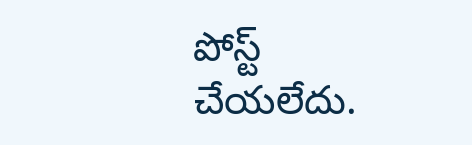పోస్ట్ చేయలేదు.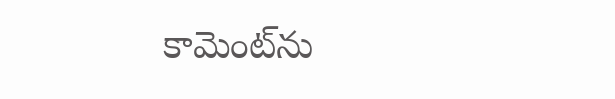కామెంట్‌ను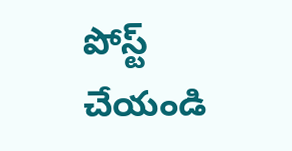పోస్ట్ చేయండి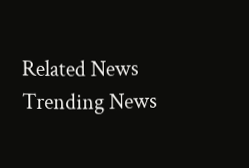Related News
Trending News